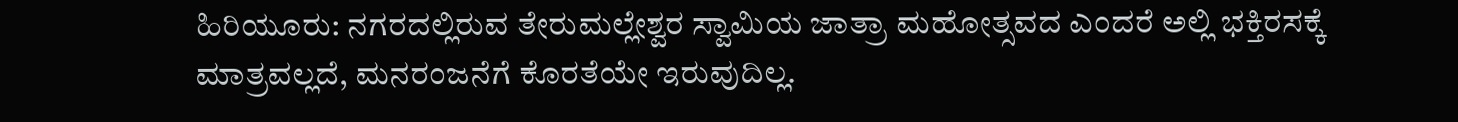ಹಿರಿಯೂರು: ನಗರದಲ್ಲಿರುವ ತೇರುಮಲ್ಲೇಶ್ವರ ಸ್ವಾಮಿಯ ಜಾತ್ರಾ ಮಹೋತ್ಸವದ ಎಂದರೆ ಅಲ್ಲಿ ಭಕ್ತಿರಸಕ್ಕೆ ಮಾತ್ರವಲ್ಲದೆ, ಮನರಂಜನೆಗೆ ಕೊರತೆಯೇ ಇರುವುದಿಲ್ಲ.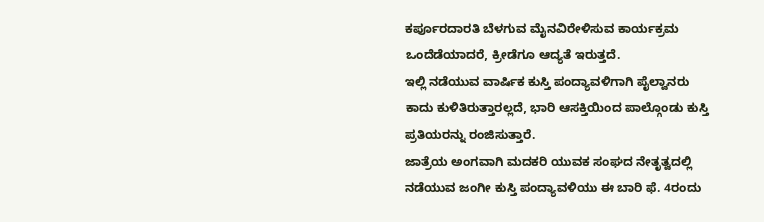ಕರ್ಪೂರದಾರತಿ ಬೆಳಗುವ ಮೈನವಿರೇಳಿಸುವ ಕಾರ್ಯಕ್ರಮ ಒಂದೆಡೆಯಾದರೆ, ಕ್ರೀಡೆಗೂ ಆದ್ಯತೆ ಇರುತ್ತದೆ.
ಇಲ್ಲಿ ನಡೆಯುವ ವಾರ್ಷಿಕ ಕುಸ್ತಿ ಪಂದ್ಯಾವಳಿಗಾಗಿ ಪೈಲ್ವಾನರು ಕಾದು ಕುಳಿತಿರುತ್ತಾರಲ್ಲದೆ, ಭಾರಿ ಆಸಕ್ತಿಯಿಂದ ಪಾಲ್ಗೊಂಡು ಕುಸ್ತಿ ಪ್ರತಿಯರನ್ನು ರಂಜಿಸುತ್ತಾರೆ.
ಜಾತ್ರೆಯ ಅಂಗವಾಗಿ ಮದಕರಿ ಯುವಕ ಸಂಘದ ನೇತೃತ್ವದಲ್ಲಿ ನಡೆಯುವ ಜಂಗೀ ಕುಸ್ತಿ ಪಂದ್ಯಾವಳಿಯು ಈ ಬಾರಿ ಫೆ. 4ರಂದು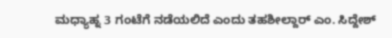ಮಧ್ಯಾಹ್ನ 3 ಗಂಟೆಗೆ ನಡೆಯಲಿದೆ ಎಂದು ತಹಶೀಲ್ದಾರ್ ಎಂ. ಸಿದ್ದೇಶ್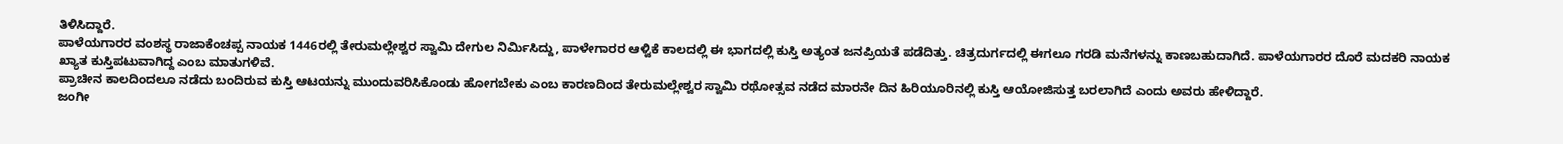ತಿಳಿಸಿದ್ದಾರೆ.
ಪಾಳೆಯಗಾರರ ವಂಶಸ್ಥ ರಾಜಾಕೆಂಚಪ್ಪ ನಾಯಕ 1446ರಲ್ಲಿ ತೇರುಮಲ್ಲೇಶ್ವರ ಸ್ವಾಮಿ ದೇಗುಲ ನಿರ್ಮಿಸಿದ್ದು, ಪಾಳೇಗಾರರ ಆಳ್ವಿಕೆ ಕಾಲದಲ್ಲಿ ಈ ಭಾಗದಲ್ಲಿ ಕುಸ್ತಿ ಅತ್ಯಂತ ಜನಪ್ರಿಯತೆ ಪಡೆದಿತ್ತು. ಚಿತ್ರದುರ್ಗದಲ್ಲಿ ಈಗಲೂ ಗರಡಿ ಮನೆಗಳನ್ನು ಕಾಣಬಹುದಾಗಿದೆ. ಪಾಳೆಯಗಾರರ ದೊರೆ ಮದಕರಿ ನಾಯಕ ಖ್ಯಾತ ಕುಸ್ತಿಪಟುವಾಗಿದ್ದ ಎಂಬ ಮಾತುಗಳಿವೆ.
ಪ್ರಾಚೀನ ಕಾಲದಿಂದಲೂ ನಡೆದು ಬಂದಿರುವ ಕುಸ್ತಿ ಆಟಯನ್ನು ಮುಂದುವರಿಸಿಕೊಂಡು ಹೋಗಬೇಕು ಎಂಬ ಕಾರಣದಿಂದ ತೇರುಮಲ್ಲೇಶ್ವರ ಸ್ವಾಮಿ ರಥೋತ್ಸವ ನಡೆದ ಮಾರನೇ ದಿನ ಹಿರಿಯೂರಿನಲ್ಲಿ ಕುಸ್ತಿ ಆಯೋಜಿಸುತ್ತ ಬರಲಾಗಿದೆ ಎಂದು ಅವರು ಹೇಳಿದ್ದಾರೆ.
ಜಂಗೀ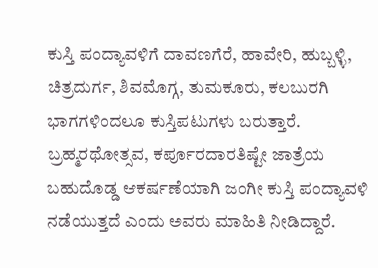ಕುಸ್ತಿ ಪಂದ್ಯಾವಳಿಗೆ ದಾವಣಗೆರೆ, ಹಾವೇರಿ, ಹುಬ್ಬಳ್ಳಿ, ಚಿತ್ರದುರ್ಗ, ಶಿವಮೊಗ್ಗ, ತುಮಕೂರು, ಕಲಬುರಗಿ ಭಾಗಗಳಿಂದಲೂ ಕುಸ್ತಿಪಟುಗಳು ಬರುತ್ತಾರೆ. ಬ್ರಹ್ಮರಥೋತ್ಸವ, ಕರ್ಪೂರದಾರತಿಷ್ಟೇ ಜಾತ್ರೆಯ ಬಹುದೊಡ್ಡ ಆಕರ್ಷಣೆಯಾಗಿ ಜಂಗೀ ಕುಸ್ತಿ ಪಂದ್ಯಾವಳಿ ನಡೆಯುತ್ತದೆ ಎಂದು ಅವರು ಮಾಹಿತಿ ನೀಡಿದ್ದಾರೆ.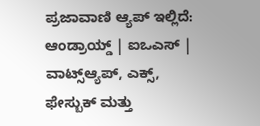ಪ್ರಜಾವಾಣಿ ಆ್ಯಪ್ ಇಲ್ಲಿದೆ: ಆಂಡ್ರಾಯ್ಡ್ | ಐಒಎಸ್ | ವಾಟ್ಸ್ಆ್ಯಪ್, ಎಕ್ಸ್, ಫೇಸ್ಬುಕ್ ಮತ್ತು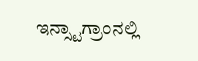ಇನ್ಸ್ಟಾಗ್ರಾಂನಲ್ಲಿ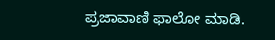ಪ್ರಜಾವಾಣಿ ಫಾಲೋ ಮಾಡಿ.